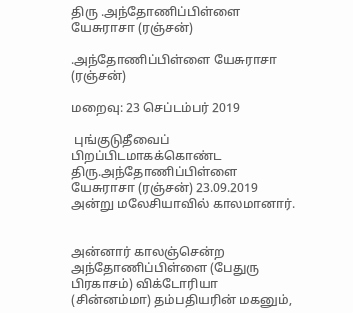திரு .அந்தோணிப்பிள்ளை யேசுராசா (ரஞ்சன்)

.அந்தோணிப்பிள்ளை யேசுராசா (ரஞ்சன்)

மறைவு: 23 செப்டம்பர் 2019

 புங்குடுதீவைப் பிறப்பிடமாகக்கொண்ட திரு.அந்தோணிப்பிள்ளை யேசுராசா (ரஞ்சன்) 23.09.2019 அன்று மலேசியாவில் காலமானார்.


அன்னார் காலஞ்சென்ற அந்தோணிப்பிள்ளை (பேதுரு பிரகாசம்) விக்டோரியா (சின்னம்மா) தம்பதியரின் மகனும்,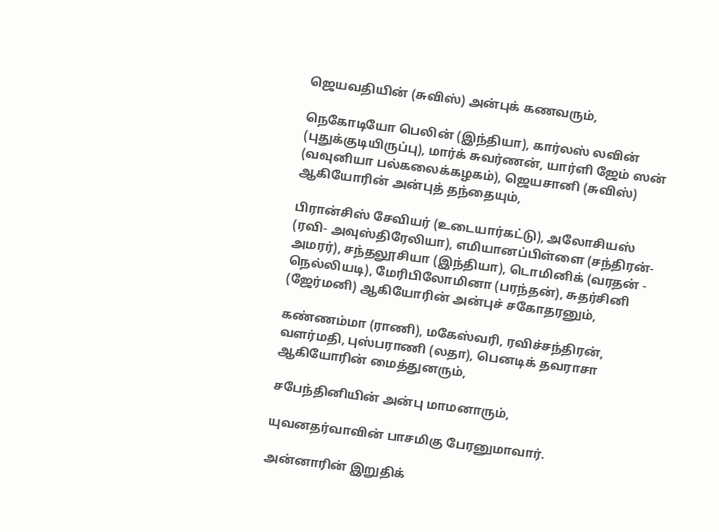ஜெயவதியின் (சுவிஸ்) அன்புக் கணவரும்,

நெகோடியோ பெலின் (இந்தியா), கார்லஸ் லவின் (புதுக்குடியிருப்பு), மார்க் சுவர்ணன், யார்ளி ஜேம் ஸன் (வவுனியா பல்கலைக்கழகம்), ஜெயசானி (சுவிஸ்) ஆகியோரின் அன்புத் தந்தையும்,

பிரான்சிஸ் சேவியர் (உடையார்கட்டு), அலோசியஸ் (ரவி- அவுஸ்திரேலியா), எமியானப்பிள்ளை (சந்திரன்-அமரர்), சந்தலூசியா (இந்தியா), டொமினிக் (வரதன் - நெல்லியடி), மேரிபிலோமினா (பரந்தன்), சுதர்சினி (ஜேர்மனி) ஆகியோரின் அன்புச் சகோதரனும்,

கண்ணம்மா (ராணி), மகேஸ்வரி, ரவிச்சந்திரன், வளர்மதி, புஸ்பராணி (லதா), பெனடிக் தவராசா ஆகியோரின் மைத்துனரும்,

சபேந்தினியின் அன்பு மாமனாரும்,

யுவனதர்வாவின் பாசமிகு பேரனுமாவார்.

அன்னாரின் இறுதிக்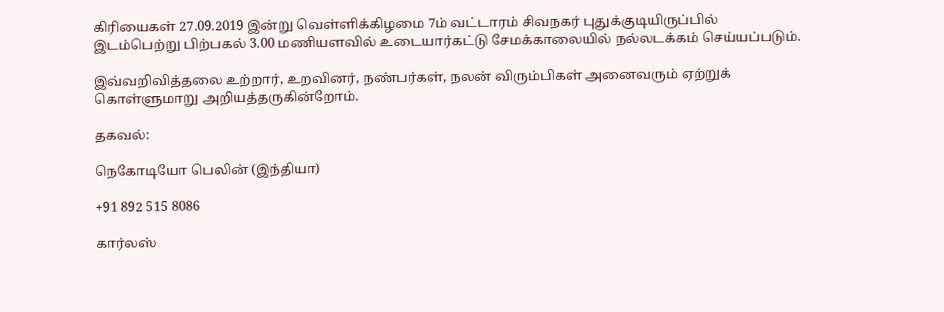கிரியைகள் 27.09.2019 இன்று வெள்ளிக்கிழமை 7ம் வட்டாரம் சிவநகர் புதுக்குடியிருப்பில் இடம்பெற்று பிற்பகல் 3.00 மணியளவில் உடையார்கட்டு சேமக்காலையில் நல்லடக்கம் செய்யப்படும்.

இவ்வறிவித்தலை உற்றார், உறவினர், நண்பர்கள், நலன் விரும்பிகள் அனைவரும் ஏற்றுக் கொள்ளுமாறு அறியத்தருகின்றோம்.

தகவல்:

நெகோடியோ பெலின் (இந்தியா)

+91 892 515 8086

கார்லஸ்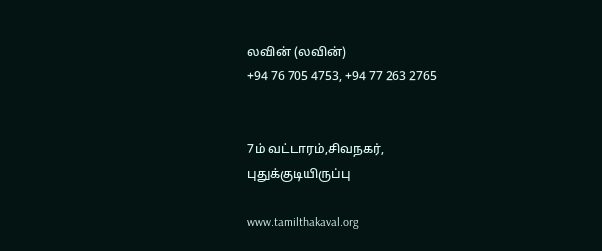லவின் (லவின்)
+94 76 705 4753, +94 77 263 2765


7ம் வட்டாரம்,சிவநகர்,
புதுக்குடியிருப்பு

www.tamilthakaval.org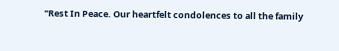"Rest In Peace. Our heartfelt condolences to all the family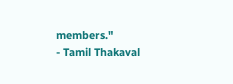members."
- Tamil Thakaval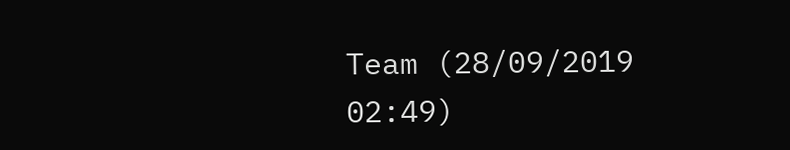Team (28/09/2019 02:49)